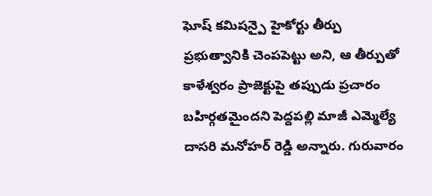ఘోష్ కమిషన్పై హైకోర్టు తీర్పు ప్రభుత్వానికి చెంపపెట్టు అని, ఆ తీర్పుతో కాళేశ్వరం ప్రాజెక్టుపై తప్పుడు ప్రచారం బహిర్గతమైందని పెద్దపల్లి మాజీ ఎమ్మెల్యే దాసరి మనోహర్ రెడ్డి అన్నారు. గురువారం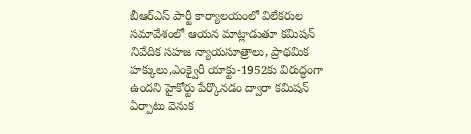బీఆర్ఎస్ పార్టీ కార్యాలయంలో విలేకరుల సమావేశంలో ఆయన మాట్లాడుతూ కమిషన్ నివేదిక సహజ న్యాయసూత్రాలు, ప్రాథమిక హక్కులు,ఎంక్వైరీ యాక్టు-1952కు విరుద్ధంగా ఉందని హైకోర్టు పేర్కొనడం ద్వారా కమిషన్ ఏర్పాటు వెనుక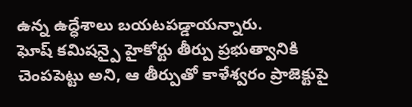ఉన్న ఉద్ధేశాలు బయటపడ్డాయన్నారు.
ఘోష్ కమిషన్పై హైకోర్టు తీర్పు ప్రభుత్వానికి చెంపపెట్టు అని, ఆ తీర్పుతో కాళేశ్వరం ప్రాజెక్టుపై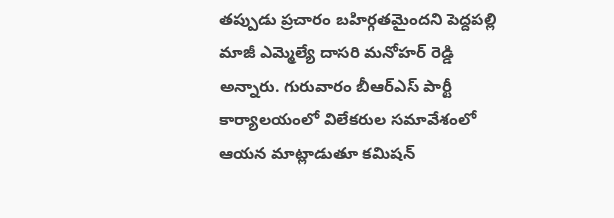తప్పుడు ప్రచారం బహిర్గతమైందని పెద్దపల్లి మాజీ ఎమ్మెల్యే దాసరి మనోహర్ రెడ్డి అన్నారు. గురువారం బీఆర్ఎస్ పార్టీ కార్యాలయంలో విలేకరుల సమావేశంలో ఆయన మాట్లాడుతూ కమిషన్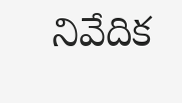నివేదిక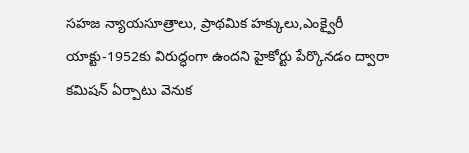సహజ న్యాయసూత్రాలు, ప్రాథమిక హక్కులు,ఎంక్వైరీ యాక్టు-1952కు విరుద్ధంగా ఉందని హైకోర్టు పేర్కొనడం ద్వారా కమిషన్ ఏర్పాటు వెనుక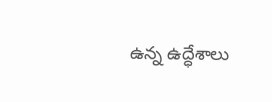ఉన్న ఉద్ధేశాలు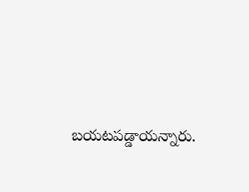బయటపడ్డాయన్నారు.